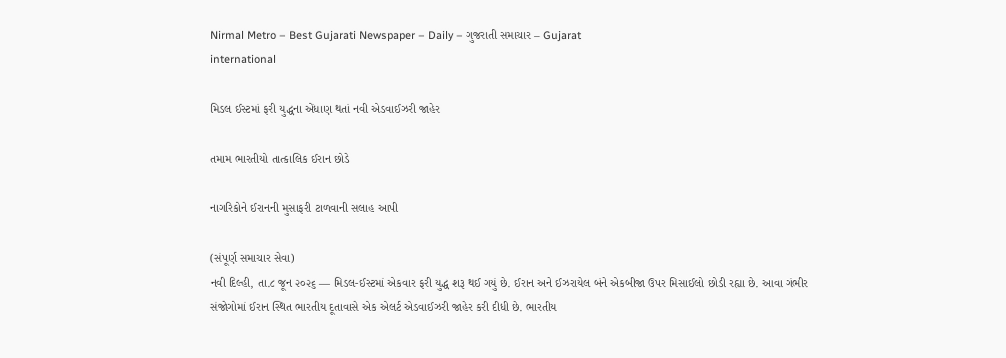Nirmal Metro – Best Gujarati Newspaper – Daily – ગુજરાતી સમાચાર – Gujarat
international

મિડલ ઈસ્ટમાં ફરી યુદ્ધના એંધાણ થતાં નવી એડવાઈઝરી જાહેર

તમામ ભારતીયો તાત્કાલિક ઈરાન છોડે

નાગરિકોને ઈરાનની મુસાફરી ટાળવાની સલાહ આપી

(સંપૂર્ણ સમાચાર સેવા)
નવી દિલ્હી, તા.૮ જૂન ૨૦૨૬ — મિડલ-ઈસ્ટમાં એકવાર ફરી યુદ્ધ શરૂ થઈ ગયું છે. ઈરાન અને ઈઝરાયેલ બંને એકબીજા ઉપર મિસાઈલો છોડી રહ્યા છે. આવા ગંભીર સંજોગોમાં ઈરાન સ્થિત ભારતીય દૂતાવાસે એક એલર્ટ એડવાઈઝરી જાહેર કરી દીધી છે. ભારતીય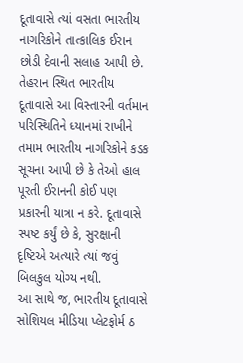દૂતાવાસે ત્યાં વસતા ભારતીય નાગરિકોને તાત્કાલિક ઈરાન છોડી દેવાની સલાહ આપી છે. તેહરાન સ્થિત ભારતીય દૂતાવાસે આ વિસ્તારની વર્તમાન પરિસ્થિતિને ધ્યાનમાં રાખીને તમામ ભારતીય નાગરિકોને કડક સૂચના આપી છે કે તેઓ હાલ પૂરતી ઈરાનની કોઈ પણ પ્રકારની યાત્રા ન કરે. દૂતાવાસે સ્પષ્ટ કર્યું છે કે, સુરક્ષાની દૃષ્ટિએ અત્યારે ત્યાં જવું બિલકુલ યોગ્ય નથી.
આ સાથે જ, ભારતીય દૂતાવાસે સોશિયલ મીડિયા પ્લેટફોર્મ ઠ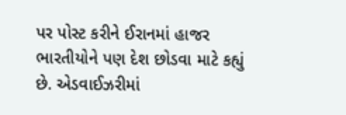પર પોસ્ટ કરીને ઈરાનમાં હાજર ભારતીયોને પણ દેશ છોડવા માટે કહ્યું છે. એડવાઈઝરીમાં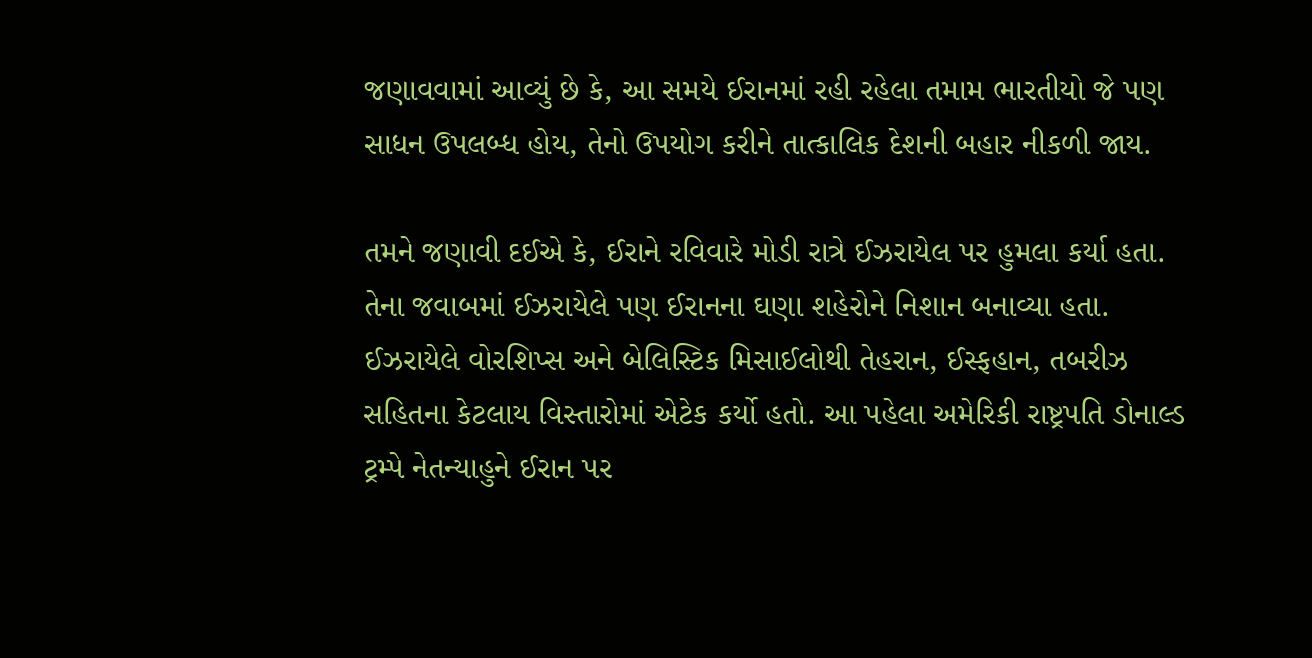જણાવવામાં આવ્યું છે કે, આ સમયે ઈરાનમાં રહી રહેલા તમામ ભારતીયો જે પણ સાધન ઉપલબ્ધ હોય, તેનો ઉપયોગ કરીને તાત્કાલિક દેશની બહાર નીકળી જાય.

તમને જણાવી દઈએ કે, ઈરાને રવિવારે મોડી રાત્રે ઈઝરાયેલ પર હુમલા કર્યા હતા. તેના જવાબમાં ઈઝરાયેલે પણ ઈરાનના ઘણા શહેરોને નિશાન બનાવ્યા હતા. ઈઝરાયેલે વોરશિપ્સ અને બેલિસ્ટિક મિસાઈલોથી તેહરાન, ઈસ્ફહાન, તબરીઝ સહિતના કેટલાય વિસ્તારોમાં એટેક કર્યો હતો. આ પહેલા અમેરિકી રાષ્ટ્રપતિ ડોનાલ્ડ ટ્રમ્પે નેતન્યાહુને ઈરાન પર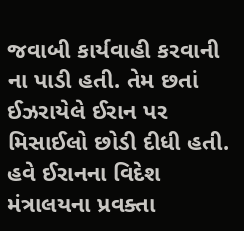જવાબી કાર્યવાહી કરવાની ના પાડી હતી. તેમ છતાં ઈઝરાયેલે ઈરાન પર મિસાઈલો છોડી દીધી હતી. હવે ઈરાનના વિદેશ મંત્રાલયના પ્રવક્તા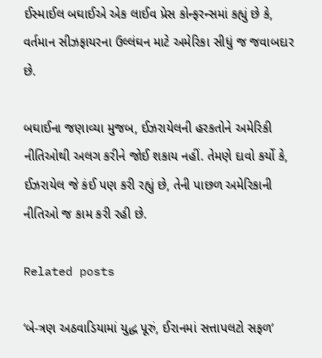ઈસ્માઈલ બઘાઈએ એક લાઈવ પ્રેસ કોન્ફરન્સમાં કહ્યું છે કે, વર્તમાન સીઝફાયરના ઉલ્લંઘન માટે અમેરિકા સીધું જ જવાબદાર છે.

બઘાઈના જણાવ્યા મુજબ, ઈઝરાયેલની હરકતોને અમેરિકી નીતિઓથી અલગ કરીને જોઈ શકાય નહીં. તેમણે દાવો કર્યો કે, ઈઝરાયેલ જે કંઈ પણ કરી રહ્યું છે, તેની પાછળ અમેરિકાની નીતિઓ જ કામ કરી રહી છે.

Related posts

‘બે-ત્રણ અઠવાડિયામાં યુદ્ધ પૂરું, ઈરાનમાં સત્તાપલટો સફળ’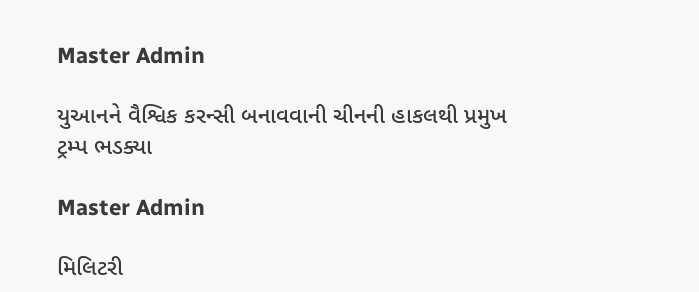Master Admin

યુઆનને વૈશ્વિક કરન્સી બનાવવાની ચીનની હાકલથી પ્રમુખ ટ્રમ્પ ભડક્યા

Master Admin

મિલિટરી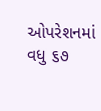ઓપરેશનમાં વધુ ૬૭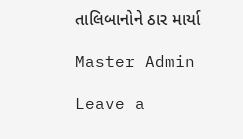તાલિબાનોને ઠાર માર્યા

Master Admin

Leave a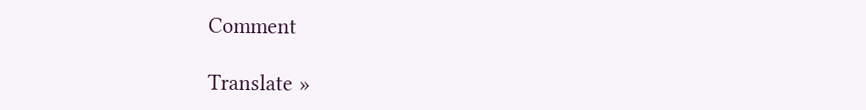Comment

Translate »